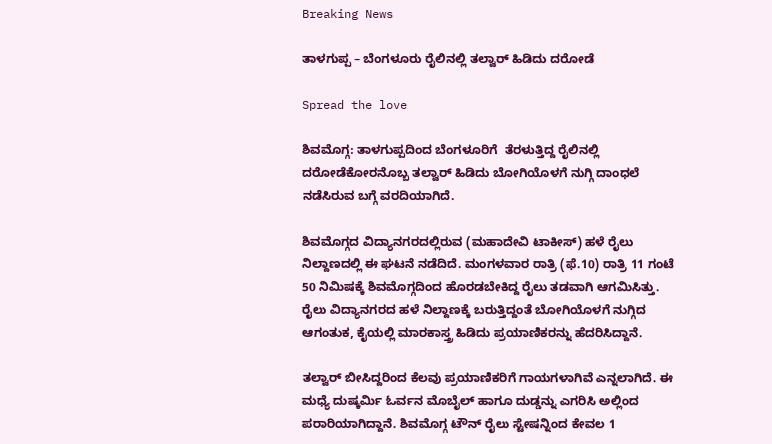Breaking News

ತಾಳಗುಪ್ಪ – ಬೆಂಗಳೂರು ರೈಲಿನಲ್ಲಿ ತಲ್ವಾರ್ ಹಿಡಿದು ದರೋಡೆ

Spread the love

ಶಿವಮೊಗ್ಗ: ತಾಳಗುಪ್ಪದಿಂದ ಬೆಂಗಳೂರಿಗೆ  ತೆರಳುತ್ತಿದ್ದ ರೈಲಿನಲ್ಲಿ  ದರೋಡೆಕೋರನೊಬ್ಬ ತಲ್ವಾರ್ ಹಿಡಿದು ಬೋಗಿಯೊಳಗೆ ನುಗ್ಗಿ ದಾಂಧಲೆ ನಡೆಸಿರುವ ಬಗ್ಗೆ ವರದಿಯಾಗಿದೆ.

ಶಿವಮೊಗ್ಗದ ವಿದ್ಯಾನಗರದಲ್ಲಿರುವ (ಮಹಾದೇವಿ ಟಾಕೀಸ್) ಹಳೆ ರೈಲು ನಿಲ್ದಾಣದಲ್ಲಿ ಈ ಘಟನೆ ನಡೆದಿದೆ. ಮಂಗಳವಾರ ರಾತ್ರಿ (ಫೆ.10) ರಾತ್ರಿ 11 ಗಂಟೆ 50 ನಿಮಿಷಕ್ಕೆ ಶಿವಮೊಗ್ಗದಿಂದ ಹೊರಡಬೇಕಿದ್ದ ರೈಲು ತಡವಾಗಿ ಆಗಮಿಸಿತ್ತು. ರೈಲು ವಿದ್ಯಾನಗರದ ಹಳೆ ನಿಲ್ದಾಣಕ್ಕೆ ಬರುತ್ತಿದ್ದಂತೆ ಬೋಗಿಯೊಳಗೆ ನುಗ್ಗಿದ ಆಗಂತುಕ, ಕೈಯಲ್ಲಿ ಮಾರಕಾಸ್ತ್ರ ಹಿಡಿದು ಪ್ರಯಾಣಿಕರನ್ನು ಹೆದರಿಸಿದ್ದಾನೆ.

ತಲ್ವಾರ್ ಬೀಸಿದ್ದರಿಂದ ಕೆಲವು ಪ್ರಯಾಣಿಕರಿಗೆ ಗಾಯಗಳಾಗಿವೆ ಎನ್ನಲಾಗಿದೆ. ಈ ಮಧ್ಯೆ ದುಷ್ಕರ್ಮಿ ಓರ್ವನ ಮೊಬೈಲ್ ಹಾಗೂ ದುಡ್ಡನ್ನು ಎಗರಿಸಿ ಅಲ್ಲಿಂದ ಪರಾರಿಯಾಗಿದ್ದಾನೆ. ಶಿವಮೊಗ್ಗ ಟೌನ್ ರೈಲು ಸ್ಟೇಷನ್ನಿಂದ ಕೇವಲ 1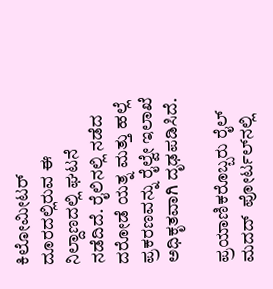ಕಿಲೋಮೀಟರ್ ದೂರದಲ್ಲಿರುವ ಈ ನಿಲ್ದಾಣದಲ್ಲಿ ಘಟನೆ ನಡೆದಿದೆ. ರೈಲಿನಲ್ಲಿ ನಡೆದ ದರೋಡೆ ಯತ್ನ ಮತ್ತು ಹಲ್ಲೆ ಪ್ರಕರಣವನ್ನು ರೈಲ್ವೇ ಇಲಾಖೆ  ಅಧಿಕೃತವಾಗಿ ದೃಢಪಡಿಸಿದೆ.

ಪ್ರಯಾಣಿಕರೊಬ್ಬರು ರೈಲ್ ಮದದ್  ಪೋರ್ಟಲ್‌ನಲ್ಲಿ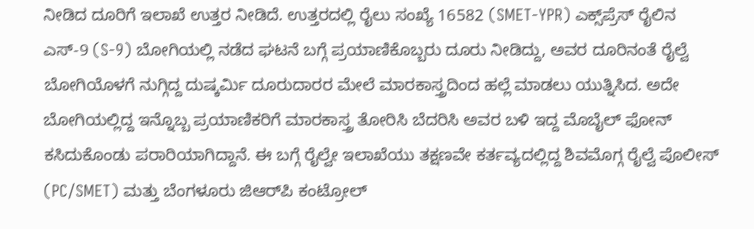ನೀಡಿದ ದೂರಿಗೆ ಇಲಾಖೆ ಉತ್ತರ ನೀಡಿದೆ. ಉತ್ತರದಲ್ಲಿ ರೈಲು ಸಂಖ್ಯೆ 16582 (SMET-YPR) ಎಕ್ಸ್‌ಪ್ರೆಸ್ ರೈಲಿನ ಎಸ್-9 (S-9) ಬೋಗಿಯಲ್ಲಿ ನಡೆದ ಘಟನೆ ಬಗ್ಗೆ ಪ್ರಯಾಣಿಕೊಬ್ಬರು ದೂರು ನೀಡಿದ್ದು, ಅವರ ದೂರಿನಂತೆ ರೈಲ್ವೆ ಬೋಗಿಯೊಳಗೆ ನುಗ್ಗಿದ್ದ ದುಷ್ಕರ್ಮಿ ದೂರುದಾರರ ಮೇಲೆ ಮಾರಕಾಸ್ತ್ರದಿಂದ ಹಲ್ಲೆ ಮಾಡಲು ಯುತ್ನಿಸಿದ. ಅದೇ ಬೋಗಿಯಲ್ಲಿದ್ದ ಇನ್ನೊಬ್ಬ ಪ್ರಯಾಣಿಕರಿಗೆ ಮಾರಕಾಸ್ತ್ರ ತೋರಿಸಿ ಬೆದರಿಸಿ ಅವರ ಬಳಿ ಇದ್ದ ಮೊಬೈಲ್ ಫೋನ್ ಕಸಿದುಕೊಂಡು ಪರಾರಿಯಾಗಿದ್ದಾನೆ. ಈ ಬಗ್ಗೆ ರೈಲ್ವೇ ಇಲಾಖೆಯು ತಕ್ಷಣವೇ ಕರ್ತವ್ಯದಲ್ಲಿದ್ದ ಶಿವಮೊಗ್ಗ ರೈಲ್ವೆ ಪೊಲೀಸ್ (PC/SMET) ಮತ್ತು ಬೆಂಗಳೂರು ಜಿಆರ್‌ಪಿ ಕಂಟ್ರೋಲ್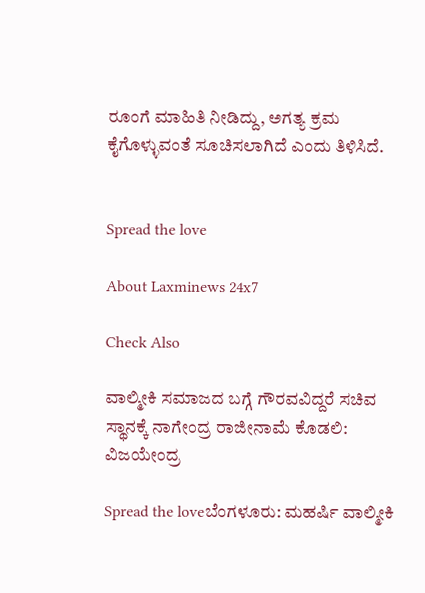ರೂಂಗೆ ಮಾಹಿತಿ ನೀಡಿದ್ದು, ಅಗತ್ಯ ಕ್ರಮ ಕೈಗೊಳ್ಳುವಂತೆ ಸೂಚಿಸಲಾಗಿದೆ ಎಂದು ತಿಳಿಸಿದೆ.


Spread the love

About Laxminews 24x7

Check Also

ವಾಲ್ಮೀಕಿ ಸಮಾಜದ ಬಗ್ಗೆ ಗೌರವವಿದ್ದರೆ ಸಚಿವ ಸ್ಥಾನಕ್ಕೆ ನಾಗೇಂದ್ರ ರಾಜೀನಾಮೆ ಕೊಡಲಿ: ವಿಜಯೇಂದ್ರ

Spread the loveಬೆಂಗಳೂರು: ಮಹರ್ಷಿ ವಾಲ್ಮೀಕಿ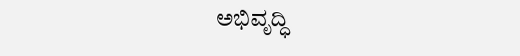ಅಭಿವೃದ್ಧಿ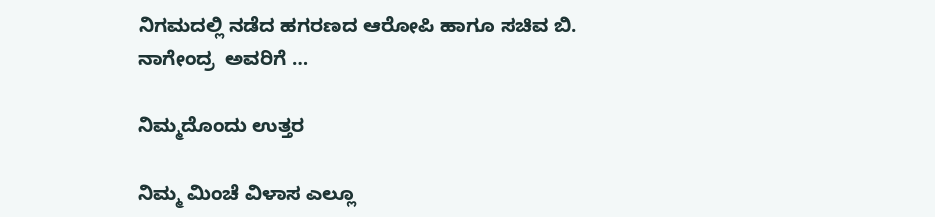ನಿಗಮದಲ್ಲಿ ನಡೆದ ಹಗರಣದ ಆರೋಪಿ ಹಾಗೂ ಸಚಿವ ಬಿ. ನಾಗೇಂದ್ರ  ಅವರಿಗೆ …

ನಿಮ್ಮದೊಂದು ಉತ್ತರ

ನಿಮ್ಮ ಮಿಂಚೆ ವಿಳಾಸ ಎಲ್ಲೂ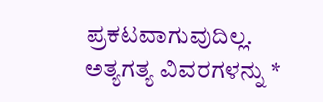ಪ್ರಕಟವಾಗುವುದಿಲ್ಲ. ಅತ್ಯಗತ್ಯ ವಿವರಗಳನ್ನು *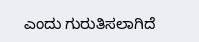ಎಂದು ಗುರುತಿಸಲಾಗಿದೆ